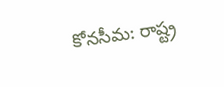కోనసీమ: రాష్ట్ర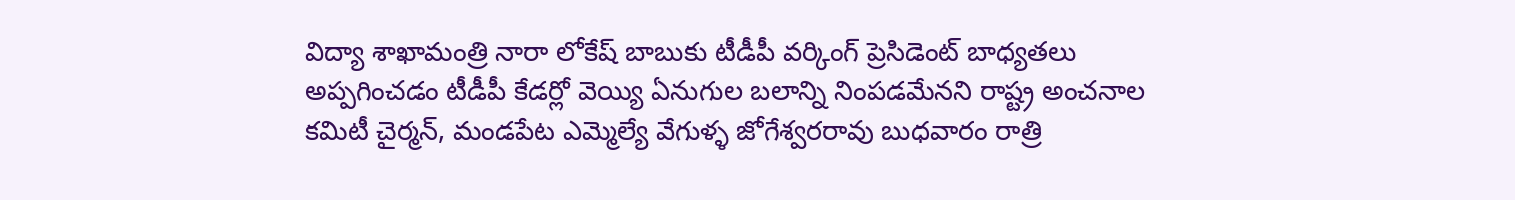విద్యా శాఖామంత్రి నారా లోకేష్ బాబుకు టీడీపీ వర్కింగ్ ప్రెసిడెంట్ బాధ్యతలు అప్పగించడం టీడీపీ కేడర్లో వెయ్యి ఏనుగుల బలాన్ని నింపడమేనని రాష్ట్ర అంచనాల కమిటీ చైర్మన్, మండపేట ఎమ్మెల్యే వేగుళ్ళ జోగేశ్వరరావు బుధవారం రాత్రి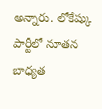అన్నారు. లోకేష్కు పార్టీలో నూతన బాధ్యత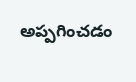అప్పగించడం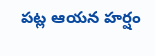పట్ల ఆయన హర్షం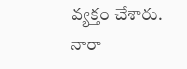వ్యక్తం చేశారు. నారా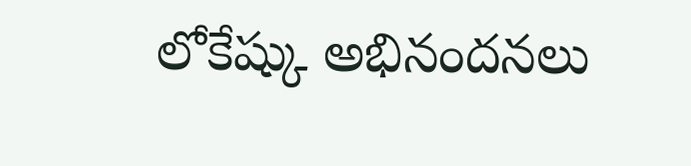లోకేష్కు అభినందనలు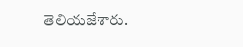తెలియజేశారు.